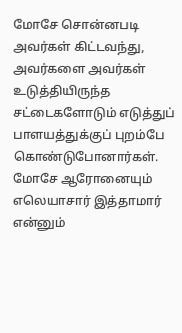மோசே சொன்னபடி அவர்கள் கிட்டவந்து, அவர்களை அவர்கள் உடுத்தியிருந்த சட்டைகளோடும் எடுத்துப் பாளயத்துக்குப் புறம்பே கொண்டுபோனார்கள்.
மோசே ஆரோனையும் எலெயாசார் இத்தாமார் என்னும்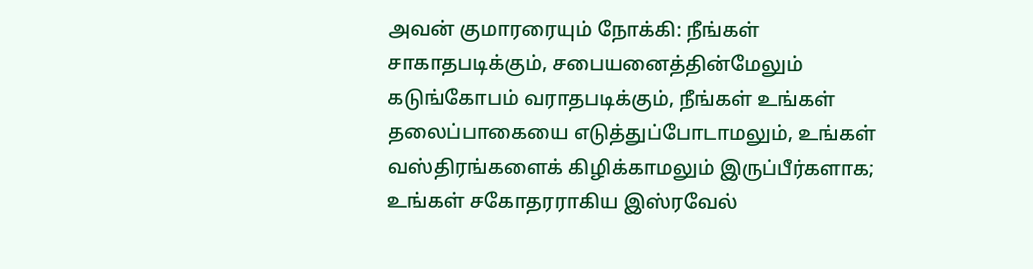அவன் குமாரரையும் நோக்கி: நீங்கள் சாகாதபடிக்கும், சபையனைத்தின்மேலும் கடுங்கோபம் வராதபடிக்கும், நீங்கள் உங்கள் தலைப்பாகையை எடுத்துப்போடாமலும், உங்கள் வஸ்திரங்களைக் கிழிக்காமலும் இருப்பீர்களாக; உங்கள் சகோதரராகிய இஸ்ரவேல்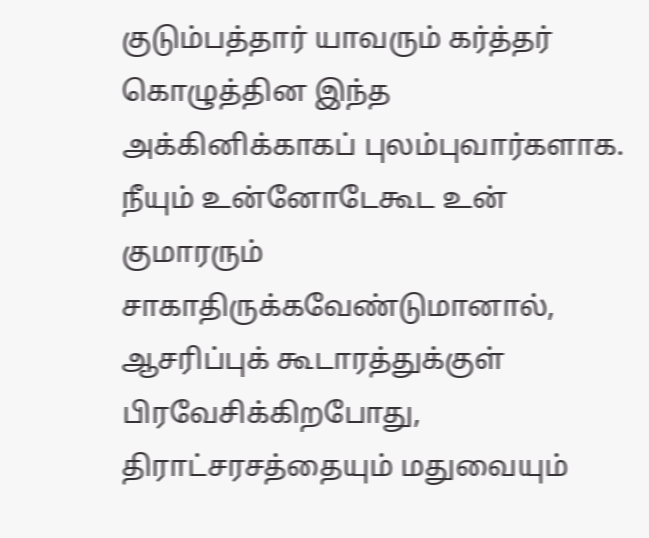குடும்பத்தார் யாவரும் கர்த்தர் கொழுத்தின இந்த அக்கினிக்காகப் புலம்புவார்களாக.
நீயும் உன்னோடேகூட உன் குமாரரும் சாகாதிருக்கவேண்டுமானால், ஆசரிப்புக் கூடாரத்துக்குள் பிரவேசிக்கிறபோது, திராட்சரசத்தையும் மதுவையும்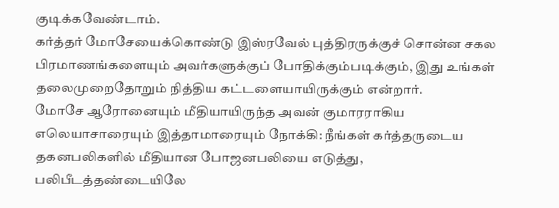குடிக்கவேண்டாம்.
கர்த்தர் மோசேயைக்கொண்டு இஸ்ரவேல் புத்திரருக்குச் சொன்ன சகல பிரமாணங்களையும் அவர்களுக்குப் போதிக்கும்படிக்கும், இது உங்கள் தலைமுறைதோறும் நித்திய கட்டளையாயிருக்கும் என்றார்.
மோசே ஆரோனையும் மீதியாயிருந்த அவன் குமாரராகிய எலெயாசாரையும் இத்தாமாரையும் நோக்கி: நீங்கள் கர்த்தருடைய தகனபலிகளில் மீதியான போஜனபலியை எடுத்து, பலிபீடத்தண்டையிலே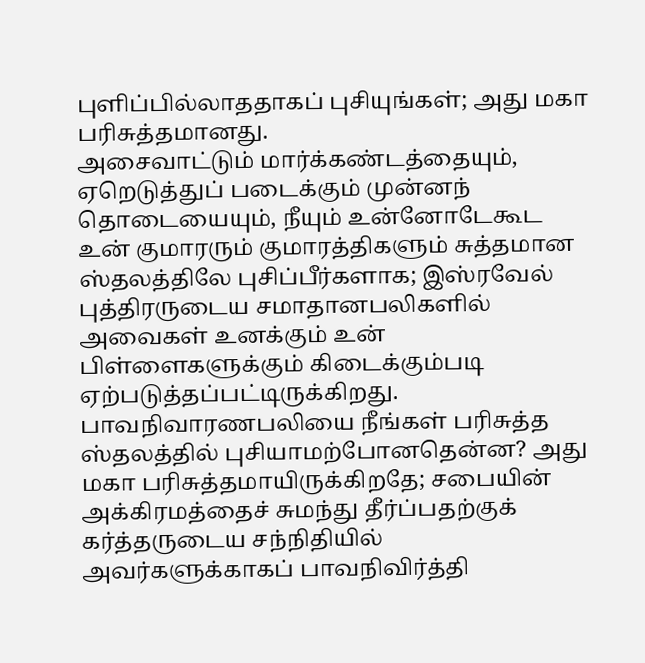புளிப்பில்லாததாகப் புசியுங்கள்; அது மகா பரிசுத்தமானது.
அசைவாட்டும் மார்க்கண்டத்தையும், ஏறெடுத்துப் படைக்கும் முன்னந் தொடையையும், நீயும் உன்னோடேகூட உன் குமாரரும் குமாரத்திகளும் சுத்தமான ஸ்தலத்திலே புசிப்பீர்களாக; இஸ்ரவேல் புத்திரருடைய சமாதானபலிகளில் அவைகள் உனக்கும் உன் பிள்ளைகளுக்கும் கிடைக்கும்படி ஏற்படுத்தப்பட்டிருக்கிறது.
பாவநிவாரணபலியை நீங்கள் பரிசுத்த ஸ்தலத்தில் புசியாமற்போனதென்ன? அது மகா பரிசுத்தமாயிருக்கிறதே; சபையின் அக்கிரமத்தைச் சுமந்து தீர்ப்பதற்குக் கர்த்தருடைய சந்நிதியில் அவர்களுக்காகப் பாவநிவிர்த்தி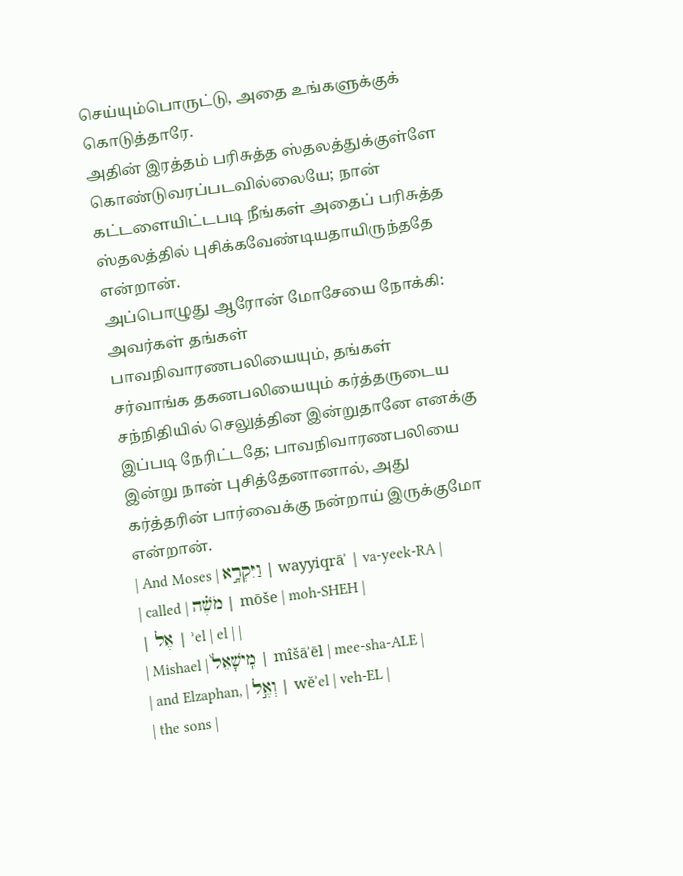செய்யும்பொருட்டு, அதை உங்களுக்குக் கொடுத்தாரே.
அதின் இரத்தம் பரிசுத்த ஸ்தலத்துக்குள்ளே கொண்டுவரப்படவில்லையே; நான் கட்டளையிட்டபடி நீங்கள் அதைப் பரிசுத்த ஸ்தலத்தில் புசிக்கவேண்டியதாயிருந்ததே என்றான்.
அப்பொழுது ஆரோன் மோசேயை நோக்கி: அவர்கள் தங்கள் பாவநிவாரணபலியையும், தங்கள் சர்வாங்க தகனபலியையும் கர்த்தருடைய சந்நிதியில் செலுத்தின இன்றுதானே எனக்கு இப்படி நேரிட்டதே; பாவநிவாரணபலியை இன்று நான் புசித்தேனானால், அது கர்த்தரின் பார்வைக்கு நன்றாய் இருக்குமோ என்றான்.
| And Moses | וַיִּקְרָ֣א | wayyiqrāʾ | va-yeek-RA |
| called | מֹשֶׁ֗ה | mōše | moh-SHEH |
| אֶל | ʾel | el | |
| Mishael | מִֽישָׁאֵל֙ | mîšāʾēl | mee-sha-ALE |
| and Elzaphan, | וְאֶ֣ל | wĕʾel | veh-EL |
| the sons |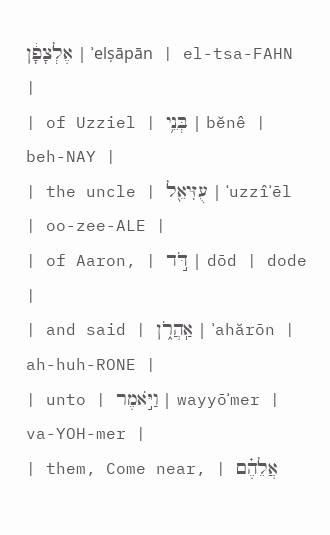אֶלְצָפָ֔ן | ʾelṣāpān | el-tsa-FAHN |
| of Uzziel | בְּנֵ֥י | bĕnê | beh-NAY |
| the uncle | עֻזִּיאֵ֖ל | ʿuzzîʾēl | oo-zee-ALE |
| of Aaron, | דֹּ֣ד | dōd | dode |
| and said | אַֽהֲרֹ֑ן | ʾahărōn | ah-huh-RONE |
| unto | וַיֹּ֣אמֶר | wayyōʾmer | va-YOH-mer |
| them, Come near, | אֲלֵהֶ֗ם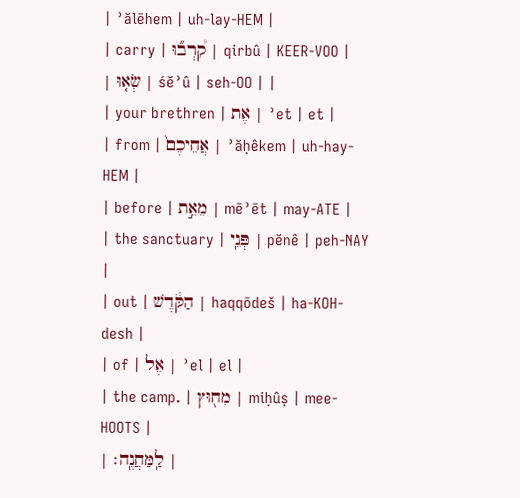| ʾălēhem | uh-lay-HEM |
| carry | קִ֠רְב֞וּ | qirbû | KEER-VOO |
| שְׂא֤וּ | śĕʾû | seh-OO | |
| your brethren | אֶת | ʾet | et |
| from | אֲחֵיכֶם֙ | ʾăḥêkem | uh-hay-HEM |
| before | מֵאֵ֣ת | mēʾēt | may-ATE |
| the sanctuary | פְּנֵֽי | pĕnê | peh-NAY |
| out | הַקֹּ֔דֶשׁ | haqqōdeš | ha-KOH-desh |
| of | אֶל | ʾel | el |
| the camp. | מִח֖וּץ | miḥûṣ | mee-HOOTS |
| לַֽמַּחֲנֶֽה׃ |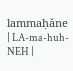lammaḥăne | LA-ma-huh-NEH |